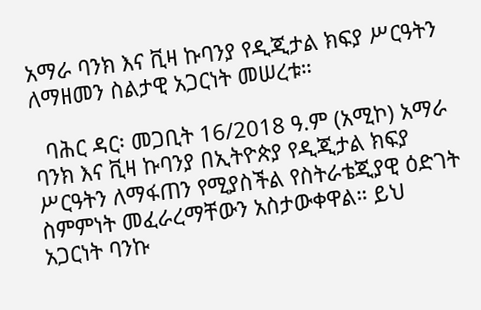አማራ ባንክ እና ቪዛ ኩባንያ የዲጂታል ክፍያ ሥርዓትን ለማዘመን ስልታዊ አጋርነት መሠረቱ።

  ባሕር ዳር፡ መጋቢት 16/2018 ዓ.ም (አሚኮ) አማራ ባንክ እና ቪዛ ኩባንያ በኢትዮጵያ የዲጂታል ክፍያ ሥርዓትን ለማፋጠን የሚያስችል የስትራቴጂያዊ ዕድገት ስምምነት መፈራረማቸውን አስታውቀዋል። ይህ አጋርነት ባንኩ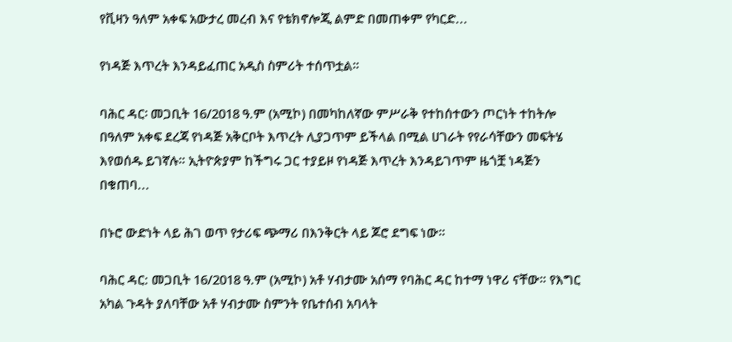የቪዛን ዓለም አቀፍ አውታረ መረብ እና የቴክኖሎጂ ልምድ በመጠቀም የካርድ...

የነዳጅ እጥረት እንዳይፈጠር አዲስ ስምሪት ተሰጥቷል።

ባሕር ዳር፡ መጋቢት 16/2018 ዓ.ም (አሚኮ) በመካከለኛው ምሥራቅ የተከሰተውን ጦርነት ተከትሎ በዓለም አቀፍ ደረጃ የነዳጅ አቅርቦት እጥረት ሊያጋጥም ይችላል በሚል ሀገራት የየራሳቸውን መፍትሄ እየወሰዱ ይገኛሉ። ኢትዮጵያም ከችግሩ ጋር ተያይዞ የነዳጅ እጥረት እንዳይገጥም ዜጎቿ ነዳጅን በቁጠባ...

በኑሮ ውድነት ላይ ሕገ ወጥ የታሪፍ ጭማሪ በእንቅርት ላይ ጆሮ ደግፍ ነው።

ባሕር ዳር: መጋቢት 16/2018 ዓ.ም (አሚኮ) አቶ ሃብታሙ አሰማ የባሕር ዳር ከተማ ነዋሪ ናቸው። የእግር አካል ጉዳት ያለባቸው አቶ ሃብታሙ ስምንት የቤተሰብ አባላት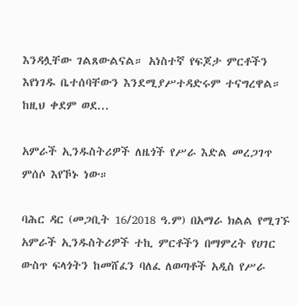እንዳሏቸው ገልጸውልናል። አነስተኛ የፍጆታ ምርቶችን እየነገዱ ቤተሰባቸውን እንደሚያሥተዳድሩም ተናግረዋል። ከዚህ ቀደም ወደ...

አምራች ኢንዱስትሪዎች ለዜጎች የሥራ እድል መረጋገጥ ምሰሶ እየኾኑ ነው።

ባሕር ዳር (መጋቢት 16/2018 ዓ.ም) በአማራ ክልል የሚገኙ አምራች ኢንዱስትሪዎች ተኪ ምርቶችን በማምረት የሀገር ውስጥ ፍላጎትን ከመሸፈን ባለፈ ለወጣቶች አዲስ የሥራ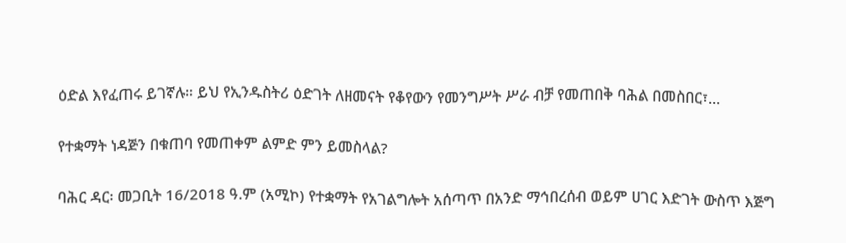ዕድል እየፈጠሩ ይገኛሉ። ይህ የኢንዱስትሪ ዕድገት ለዘመናት የቆየውን የመንግሥት ሥራ ብቻ የመጠበቅ ባሕል በመስበር፣...

የተቋማት ነዳጅን በቁጠባ የመጠቀም ልምድ ምን ይመስላል?

ባሕር ዳር፡ መጋቢት 16/2018 ዓ.ም (አሚኮ) የተቋማት የአገልግሎት አሰጣጥ በአንድ ማኅበረሰብ ወይም ሀገር እድገት ውስጥ እጅግ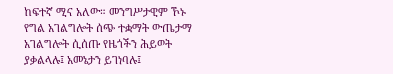ከፍተኛ ሚና አለው። መንግሥታዊም ኾኑ የግል አገልግሎት ሰጭ ተቋማት ውጤታማ አገልግሎት ሲሰጡ የዜጎችን ሕይወት ያቃልላሉ፤ አመኔታን ይገነባሉ፤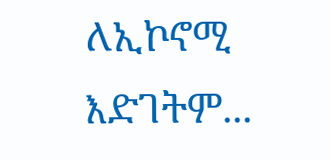ለኢኮኖሚ እድገትም...